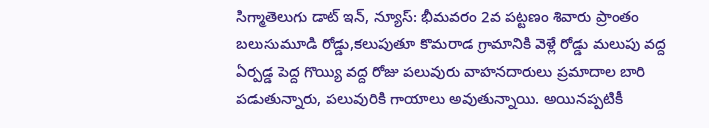సిగ్మాతెలుగు డాట్ ఇన్, న్యూస్: భీమవరం 2వ పట్టణం శివారు ప్రాంతం బలుసుమూడి రోడ్డు,కలుపుతూ కొమరాడ గ్రామానికి వెళ్లే రోడ్డు మలుపు వద్ద ఏర్పడ్డ పెద్ద గొయ్యి వద్ద రోజు పలువురు వాహనదారులు ప్రమాదాల బారి పడుతున్నారు, పలువురికి గాయాలు అవుతున్నాయి. అయినప్పటికీ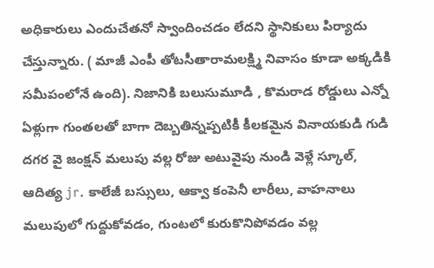అధికారులు ఎందుచేతనో స్వాందించడం లేదని స్థానికులు పిర్యాదు చేస్తున్నారు. ( మాజీ ఎంపీ తోటసీతారామలక్ష్మి నివాసం కూడా అక్కడికి సమీపంలోనే ఉంది). నిజానికి బలుసుమూడి , కొమరాడ రోడ్డులు ఎన్నో ఏళ్లుగా గుంతలతో బాగా దెబ్బతిన్నప్పటికీ కీలకమైన వినాయకుడి గుడి దగర వై జంక్షన్ మలుపు వల్ల రోజు అటువైపు నుండి వెళ్లే స్కూల్, ఆదిత్య jr. కాలేజీ బస్సులు, ఆక్వా కంపెనీ లారీలు, వాహనాలు మలుపులో గుద్దుకోవడం, గుంటలో కురుకొనిపోవడం వల్ల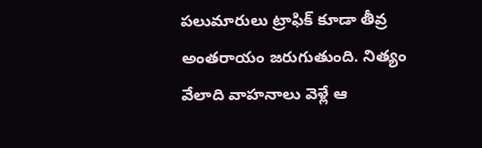పలుమారులు ట్రాఫిక్ కూడా తీవ్ర అంతరాయం జరుగుతుంది. నిత్యం వేలాది వాహనాలు వెళ్లే ఆ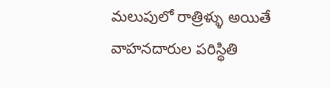మలుపులో రాత్రిళ్ళు అయితే వాహనదారుల పరిస్థితి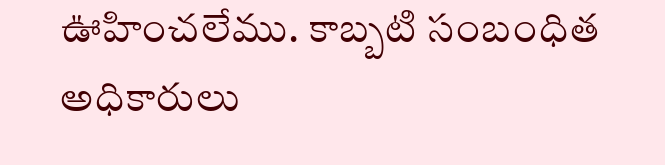ఊహించలేము. కాబ్బటి సంబంధిత అధికారులు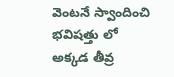వెంటనే స్వాందించి భవిషత్తు లో అక్కడ తీవ్ర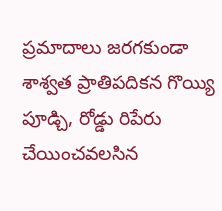ప్రమాదాలు జరగకుండా శాశ్వత ప్రాతిపదికన గొయ్యి పూడ్చి, రోడ్డు రిపేరు చేయించవలసిన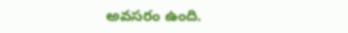అవసరం ఉంది.